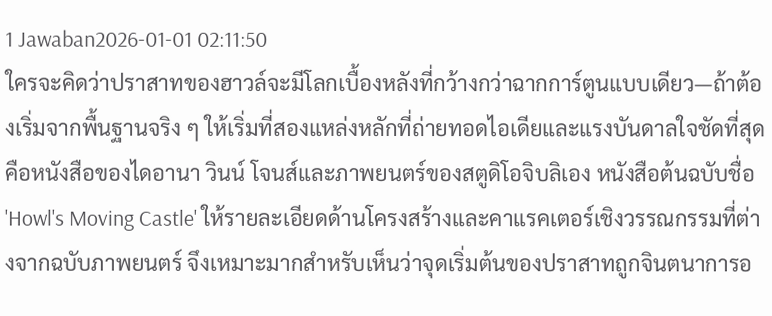1 Jawaban2026-01-01 02:11:50
ใครจะคิดว่าปราสาทของฮาวล์จะมีโลกเบื้องหลังที่กว้างกว่าฉากการ์ตูนแบบเดียว—ถ้าต้องเริ่มจากพื้นฐานจริง ๆ ให้เริ่มที่สองแหล่งหลักที่ถ่ายทอดไอเดียและแรงบันดาลใจชัดที่สุดคือหนังสือของไดอานา วินน์ โจนส์และภาพยนตร์ของสตูดิโอจิบลิเอง หนังสือต้นฉบับชื่อ 'Howl's Moving Castle' ให้รายละเอียดด้านโครงสร้างและคาแรคเตอร์เชิงวรรณกรรมที่ต่างจากฉบับภาพยนตร์ จึงเหมาะมากสำหรับเห็นว่าจุดเริ่มต้นของปราสาทถูกจินตนาการอ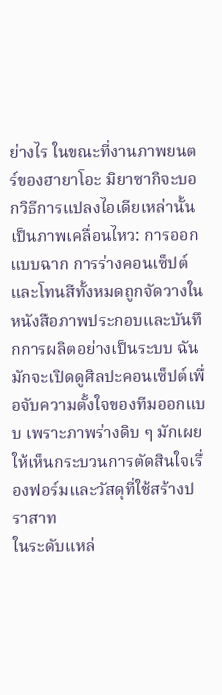ย่างไร ในขณะที่งานภาพยนตร์ของฮายาโอะ มิยาซากิจะบอกวิธีการแปลงไอเดียเหล่านั้นเป็นภาพเคลื่อนไหว: การออกแบบฉาก การร่างคอนเซ็ปต์ และโทนสีทั้งหมดถูกจัดวางในหนังสือภาพประกอบและบันทึกการผลิตอย่างเป็นระบบ ฉันมักจะเปิดดูศิลปะคอนเซ็ปต์เพื่อจับความตั้งใจของทีมออกแบบ เพราะภาพร่างดิบ ๆ มักเผยให้เห็นกระบวนการตัดสินใจเรื่องฟอร์มและวัสดุที่ใช้สร้างปราสาท
ในระดับแหล่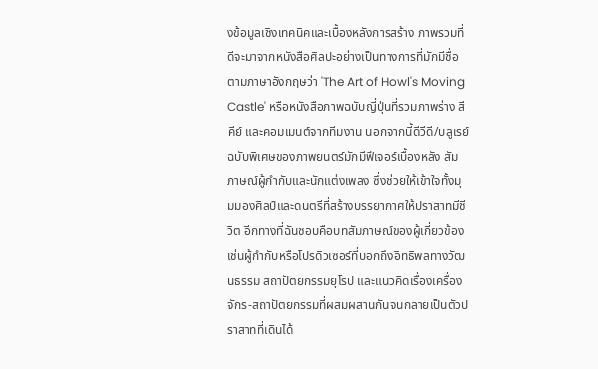งข้อมูลเชิงเทคนิคและเบื้องหลังการสร้าง ภาพรวมที่ดีจะมาจากหนังสือศิลปะอย่างเป็นทางการที่มักมีชื่อตามภาษาอังกฤษว่า 'The Art of Howl's Moving Castle' หรือหนังสือภาพฉบับญี่ปุ่นที่รวมภาพร่าง สีคีย์ และคอมเมนต์จากทีมงาน นอกจากนี้ดีวีดี/บลูเรย์ฉบับพิเศษของภาพยนตร์มักมีฟีเจอร์เบื้องหลัง สัมภาษณ์ผู้กำกับและนักแต่งเพลง ซึ่งช่วยให้เข้าใจทั้งมุมมองศิลป์และดนตรีที่สร้างบรรยากาศให้ปราสาทมีชีวิต อีกทางที่ฉันชอบคือบทสัมภาษณ์ของผู้เกี่ยวข้องเช่นผู้กำกับหรือโปรดิวเซอร์ที่บอกถึงอิทธิพลทางวัฒนธรรม สถาปัตยกรรมยุโรป และแนวคิดเรื่องเครื่องจักร-สถาปัตยกรรมที่ผสมผสานกันจนกลายเป็นตัวปราสาทที่เดินได้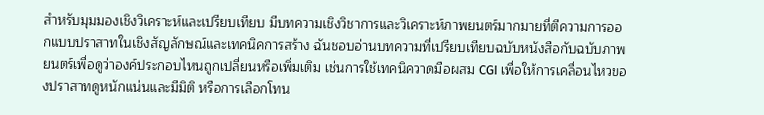สำหรับมุมมองเชิงวิเคราะห์และเปรียบเทียบ มีบทความเชิงวิชาการและวิเคราะห์ภาพยนตร์มากมายที่ตีความการออกแบบปราสาทในเชิงสัญลักษณ์และเทคนิคการสร้าง ฉันชอบอ่านบทความที่เปรียบเทียบฉบับหนังสือกับฉบับภาพยนตร์เพื่อดูว่าองค์ประกอบไหนถูกเปลี่ยนหรือเพิ่มเติม เช่นการใช้เทคนิควาดมือผสม CGI เพื่อให้การเคลื่อนไหวของปราสาทดูหนักแน่นและมีมิติ หรือการเลือกโทน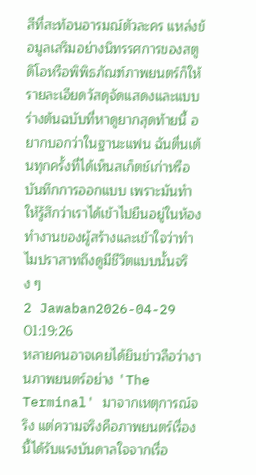สีที่สะท้อนอารมณ์ตัวละคร แหล่งข้อมูลเสริมอย่างนิทรรศการของสตูดิโอหรือพิพิธภัณฑ์ภาพยนตร์ก็ให้รายละเอียดวัสดุจัดแสดงและแบบร่างต้นฉบับที่หาดูยากสุดท้ายนี้ อยากบอกว่าในฐานะแฟน ฉันตื่นเต้นทุกครั้งที่ได้เห็นสเก็ตช์เก่าหรือบันทึกการออกแบบ เพราะมันทำให้รู้สึกว่าเราได้เข้าไปยืนอยู่ในห้องทำงานของผู้สร้างและเข้าใจว่าทำไมปราสาทถึงดูมีชีวิตแบบนั้นจริง ๆ
2 Jawaban2026-04-29 01:19:26
หลายคนอาจเคยได้ยินข่าวลือว่างานภาพยนตร์อย่าง 'The Terminal' มาจากเหตุการณ์จริง แต่ความจริงคือภาพยนตร์เรื่องนี้ได้รับแรงบันดาลใจจากเรื่อ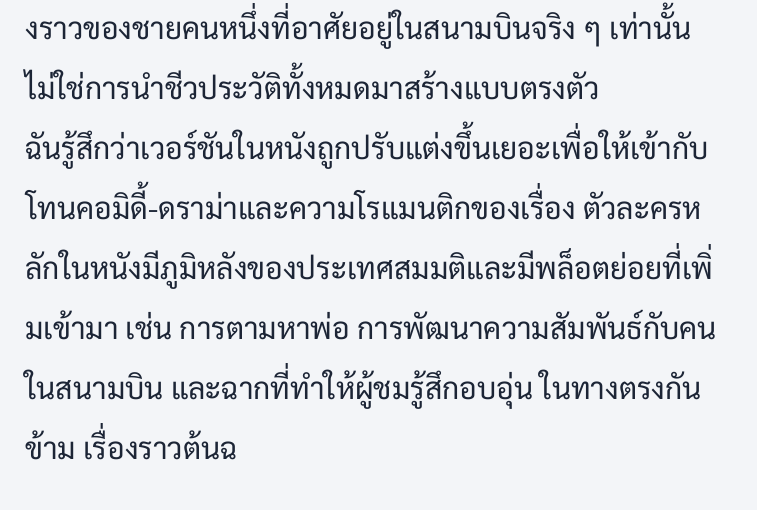งราวของชายคนหนึ่งที่อาศัยอยู่ในสนามบินจริง ๆ เท่านั้น ไม่ใช่การนำชีวประวัติทั้งหมดมาสร้างแบบตรงตัว
ฉันรู้สึกว่าเวอร์ชันในหนังถูกปรับแต่งขึ้นเยอะเพื่อให้เข้ากับโทนคอมิดี้-ดราม่าและความโรแมนติกของเรื่อง ตัวละครหลักในหนังมีภูมิหลังของประเทศสมมติและมีพล็อตย่อยที่เพิ่มเข้ามา เช่น การตามหาพ่อ การพัฒนาความสัมพันธ์กับคนในสนามบิน และฉากที่ทำให้ผู้ชมรู้สึกอบอุ่น ในทางตรงกันข้าม เรื่องราวต้นฉ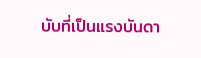บับที่เป็นแรงบันดา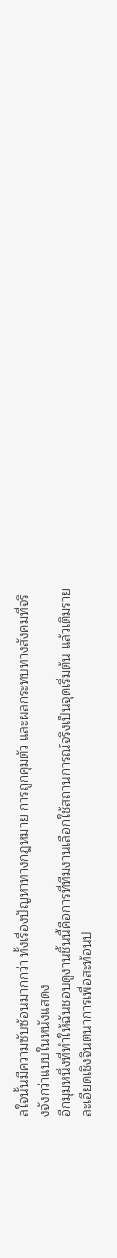ลใจนั้นมีความซับซ้อนมากกว่า ทั้งเรื่องปัญหาทางกฎหมาย การถูกคุมตัว และผลกระทบทางสังคมที่จริงจังกว่าแบบในหนังแสดง
อีกมุมหนึ่งที่ทำให้ฉันชอบดูงานชิ้นนี้คือการที่ทีมงานเลือกใช้สถานการณ์จริงเป็นจุดเริ่มต้น แล้วเติมรายละเอียดเชิงจินตนาการเพื่อสะท้อนป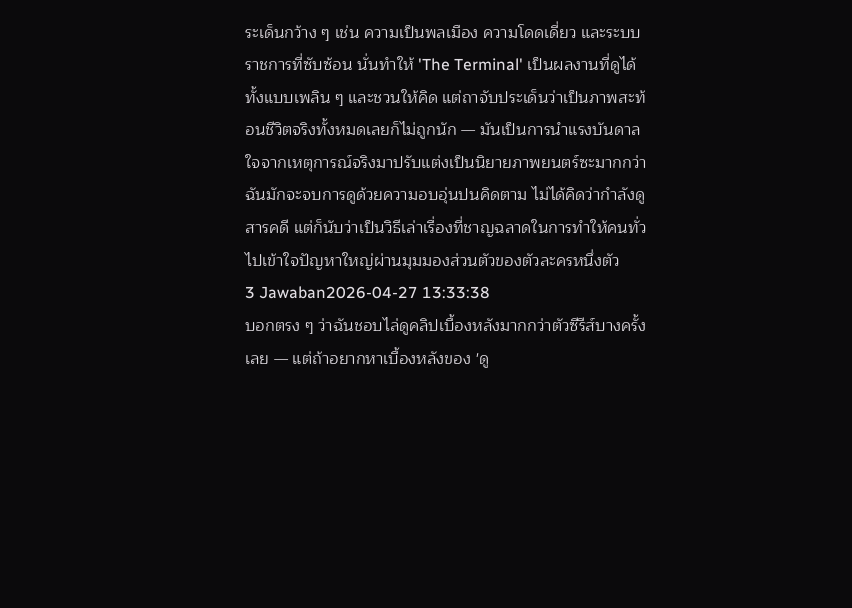ระเด็นกว้าง ๆ เช่น ความเป็นพลเมือง ความโดดเดี่ยว และระบบราชการที่ซับซ้อน นั่นทำให้ 'The Terminal' เป็นผลงานที่ดูได้ทั้งแบบเพลิน ๆ และชวนให้คิด แต่ถาจับประเด็นว่าเป็นภาพสะท้อนชีวิตจริงทั้งหมดเลยก็ไม่ถูกนัก — มันเป็นการนำแรงบันดาลใจจากเหตุการณ์จริงมาปรับแต่งเป็นนิยายภาพยนตร์ซะมากกว่า ฉันมักจะจบการดูด้วยความอบอุ่นปนคิดตาม ไม่ได้คิดว่ากำลังดูสารคดี แต่ก็นับว่าเป็นวิธีเล่าเรื่องที่ชาญฉลาดในการทำให้คนทั่วไปเข้าใจปัญหาใหญ่ผ่านมุมมองส่วนตัวของตัวละครหนึ่งตัว
3 Jawaban2026-04-27 13:33:38
บอกตรง ๆ ว่าฉันชอบไล่ดูคลิปเบื้องหลังมากกว่าตัวซีรีส์บางครั้งเลย — แต่ถ้าอยากหาเบื้องหลังของ 'ดู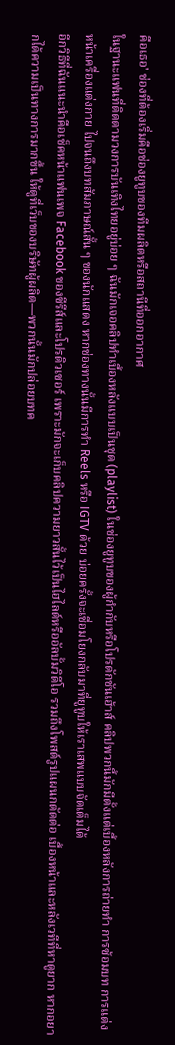คือเธอ' ช่องที่ต้องเริ่มคือช่องยูทูบของทีมผลิตหรือสถานีที่ออกอากาศ
ในฐานะแฟนที่ติดตามวงการบันเทิงไทยอยู่บ่อย ๆ ฉันมักเจอคลิปทำเบื้องหลังแบบเป็นชุด (playlist) ในช่องยูทูบของผู้กำกับหรือโปรดักชันเฮ้าส์ คลิปพวกนี้มักมีตั้งแต่เบื้องหลังการถ่ายทำ การซ้อมบท การแต่งหน้าเครื่องแต่งกาย ไปจนถึงบทสัมภาษณ์สั้น ๆ ของนักแสดง หากช่องทางนั้นมีการทำ Reels หรือ IGTV ด้วย บ่อยครั้งจะเชื่อมโยงกลับมาที่ยูทูบให้เราเสพแบบจัดเต็มได้
อีกวิธีที่ฉันแนะนำคือเช็คหน้าแฟนเพจ Facebook ของซีรีส์และโปรดิวเซอร์ เพราะมักจะเก็บคลิปความยาวสั้นไว้เป็นไฮไลต์หรืออัลบั้มวิดีโอ รวมถึงโพสต์รูปแผนกตัดต่อ เบื้องหน้าและหลังเวทีที่หาดูยาก หากอยากได้ความเป็นทางการมากขึ้น ให้ดูที่เว็บของบริษัทผู้ผลิต—พวกนั้นมักปล่อยบทค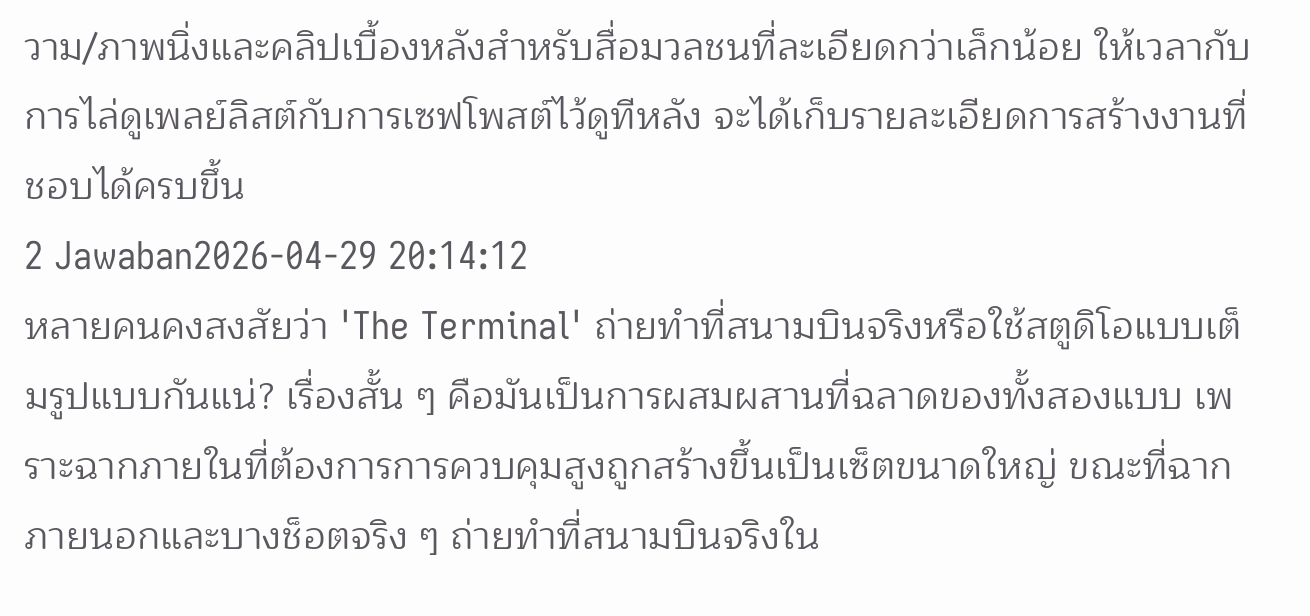วาม/ภาพนิ่งและคลิปเบื้องหลังสำหรับสื่อมวลชนที่ละเอียดกว่าเล็กน้อย ให้เวลากับการไล่ดูเพลย์ลิสต์กับการเซฟโพสต์ไว้ดูทีหลัง จะได้เก็บรายละเอียดการสร้างงานที่ชอบได้ครบขึ้น
2 Jawaban2026-04-29 20:14:12
หลายคนคงสงสัยว่า 'The Terminal' ถ่ายทำที่สนามบินจริงหรือใช้สตูดิโอแบบเต็มรูปแบบกันแน่? เรื่องสั้น ๆ คือมันเป็นการผสมผสานที่ฉลาดของทั้งสองแบบ เพราะฉากภายในที่ต้องการการควบคุมสูงถูกสร้างขึ้นเป็นเซ็ตขนาดใหญ่ ขณะที่ฉากภายนอกและบางช็อตจริง ๆ ถ่ายทำที่สนามบินจริงใน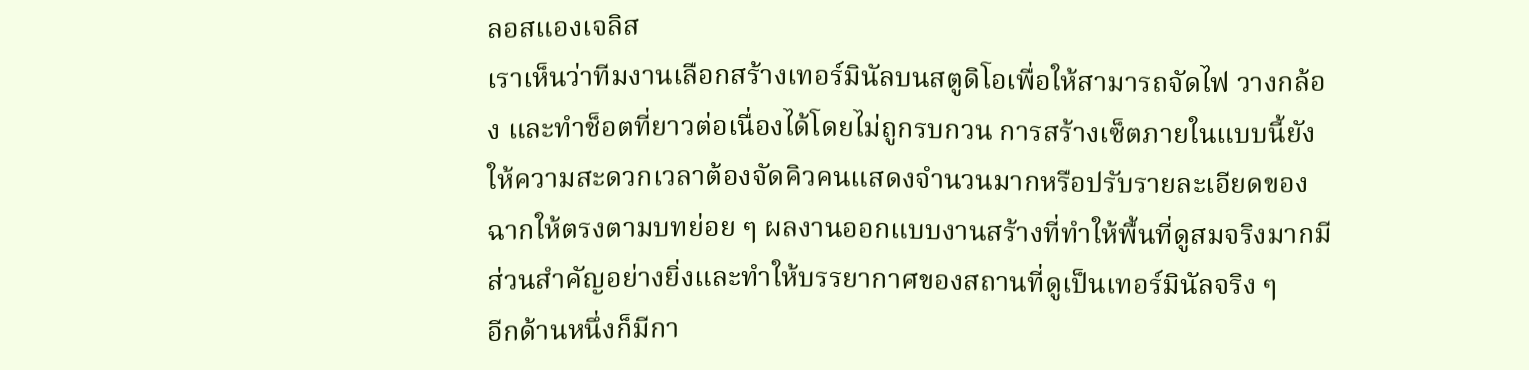ลอสแองเจลิส
เราเห็นว่าทีมงานเลือกสร้างเทอร์มินัลบนสตูดิโอเพื่อให้สามารถจัดไฟ วางกล้อง และทำช็อตที่ยาวต่อเนื่องได้โดยไม่ถูกรบกวน การสร้างเซ็ตภายในแบบนี้ยังให้ความสะดวกเวลาต้องจัดคิวคนแสดงจำนวนมากหรือปรับรายละเอียดของฉากให้ตรงตามบทย่อย ๆ ผลงานออกแบบงานสร้างที่ทำให้พื้นที่ดูสมจริงมากมีส่วนสำคัญอย่างยิ่งและทำให้บรรยากาศของสถานที่ดูเป็นเทอร์มินัลจริง ๆ
อีกด้านหนึ่งก็มีกา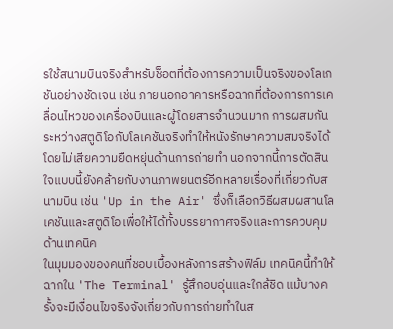รใช้สนามบินจริงสำหรับช็อตที่ต้องการความเป็นจริงของโลเกชันอย่างชัดเจน เช่น ภายนอกอาคารหรือฉากที่ต้องการการเคลื่อนไหวของเครื่องบินและผู้โดยสารจำนวนมาก การผสมกันระหว่างสตูดิโอกับโลเคชันจริงทำให้หนังรักษาความสมจริงได้โดยไม่เสียความยืดหยุ่นด้านการถ่ายทำ นอกจากนี้การตัดสินใจแบบนี้ยังคล้ายกับงานภาพยนตร์อีกหลายเรื่องที่เกี่ยวกับสนามบิน เช่น 'Up in the Air' ซึ่งก็เลือกวิธีผสมผสานโลเคชันและสตูดิโอเพื่อให้ได้ทั้งบรรยากาศจริงและการควบคุมด้านเทคนิค
ในมุมมองของคนที่ชอบเบื้องหลังการสร้างฟิล์ม เทคนิคนี้ทำให้ฉากใน 'The Terminal' รู้สึกอบอุ่นและใกล้ชิด แม้บางครั้งจะมีเงื่อนไขจริงจังเกี่ยวกับการถ่ายทำในส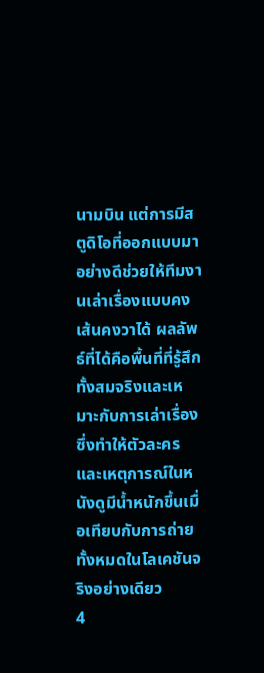นามบิน แต่การมีสตูดิโอที่ออกแบบมาอย่างดีช่วยให้ทีมงานเล่าเรื่องแบบคงเส้นคงวาได้ ผลลัพธ์ที่ได้คือพื้นที่ที่รู้สึกทั้งสมจริงและเหมาะกับการเล่าเรื่อง ซึ่งทำให้ตัวละครและเหตุการณ์ในหนังดูมีน้ำหนักขึ้นเมื่อเทียบกับการถ่ายทั้งหมดในโลเคชันจริงอย่างเดียว
4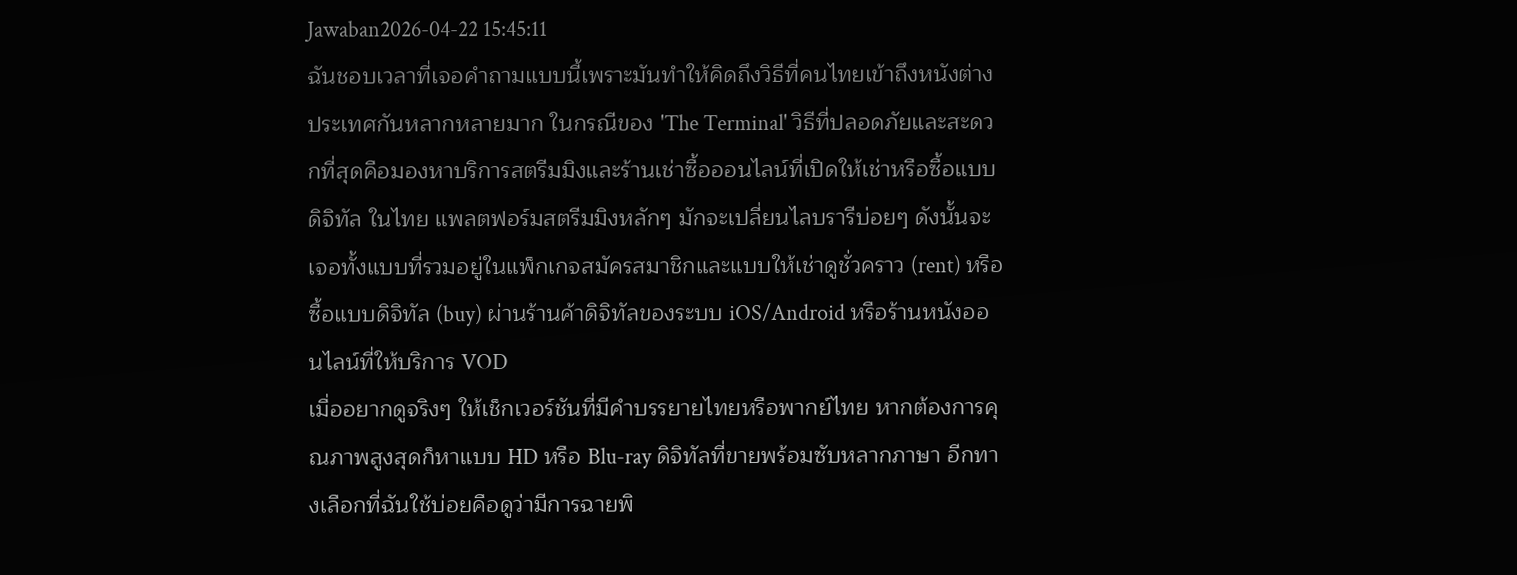Jawaban2026-04-22 15:45:11
ฉันชอบเวลาที่เจอคำถามแบบนี้เพราะมันทำให้คิดถึงวิธีที่คนไทยเข้าถึงหนังต่างประเทศกันหลากหลายมาก ในกรณีของ 'The Terminal' วิธีที่ปลอดภัยและสะดวกที่สุดคือมองหาบริการสตรีมมิงและร้านเช่าซื้อออนไลน์ที่เปิดให้เช่าหรือซื้อแบบดิจิทัล ในไทย แพลตฟอร์มสตรีมมิงหลักๆ มักจะเปลี่ยนไลบรารีบ่อยๆ ดังนั้นจะเจอทั้งแบบที่รวมอยู่ในแพ็กเกจสมัครสมาชิกและแบบให้เช่าดูชั่วคราว (rent) หรือซื้อแบบดิจิทัล (buy) ผ่านร้านค้าดิจิทัลของระบบ iOS/Android หรือร้านหนังออนไลน์ที่ให้บริการ VOD
เมื่ออยากดูจริงๆ ให้เช็กเวอร์ชันที่มีคำบรรยายไทยหรือพากย์ไทย หากต้องการคุณภาพสูงสุดก็หาแบบ HD หรือ Blu-ray ดิจิทัลที่ขายพร้อมซับหลากภาษา อีกทางเลือกที่ฉันใช้บ่อยคือดูว่ามีการฉายพิ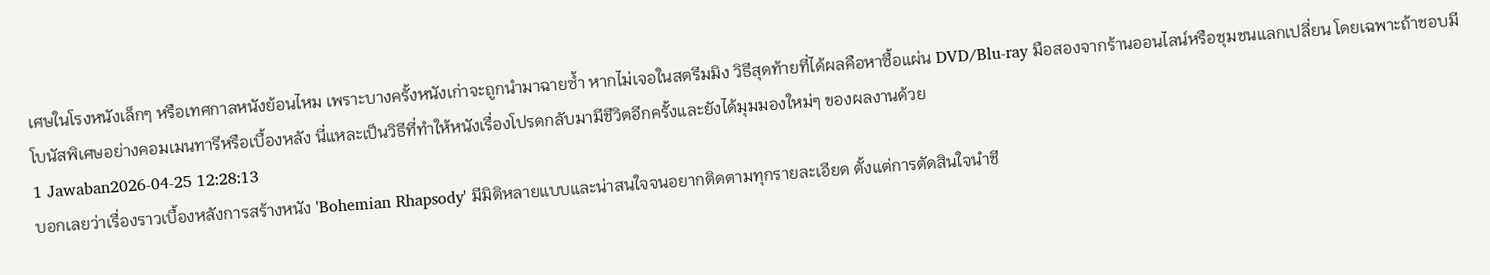เศษในโรงหนังเล็กๆ หรือเทศกาลหนังย้อนไหม เพราะบางครั้งหนังเก่าจะถูกนำมาฉายซ้ำ หากไม่เจอในสตรีมมิง วิธีสุดท้ายที่ได้ผลคือหาซื้อแผ่น DVD/Blu-ray มือสองจากร้านออนไลน์หรือชุมชนแลกเปลี่ยน โดยเฉพาะถ้าชอบมีโบนัสพิเศษอย่างคอมเมนทารีหรือเบื้องหลัง นี่แหละเป็นวิธีที่ทำให้หนังเรื่องโปรดกลับมามีชีวิตอีกครั้งและยังได้มุมมองใหม่ๆ ของผลงานด้วย
1 Jawaban2026-04-25 12:28:13
บอกเลยว่าเรื่องราวเบื้องหลังการสร้างหนัง 'Bohemian Rhapsody' มีมิติหลายแบบและน่าสนใจจนอยากติดตามทุกรายละเอียด ตั้งแต่การตัดสินใจนำชี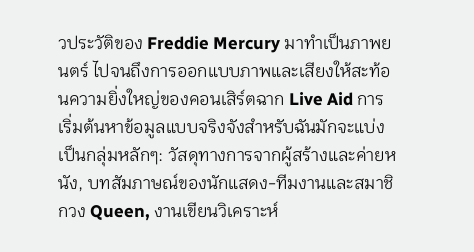วประวัติของ Freddie Mercury มาทำเป็นภาพยนตร์ ไปจนถึงการออกแบบภาพและเสียงให้สะท้อนความยิ่งใหญ่ของคอนเสิร์ตฉาก Live Aid การเริ่มต้นหาข้อมูลแบบจริงจังสำหรับฉันมักจะแบ่งเป็นกลุ่มหลักๆ: วัสดุทางการจากผู้สร้างและค่ายหนัง, บทสัมภาษณ์ของนักแสดง-ทีมงานและสมาชิกวง Queen, งานเขียนวิเคราะห์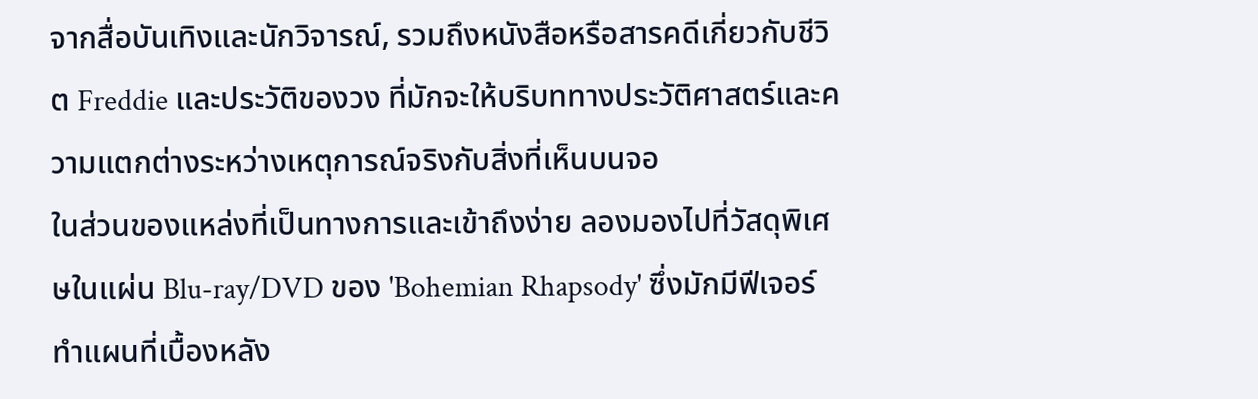จากสื่อบันเทิงและนักวิจารณ์, รวมถึงหนังสือหรือสารคดีเกี่ยวกับชีวิต Freddie และประวัติของวง ที่มักจะให้บริบททางประวัติศาสตร์และความแตกต่างระหว่างเหตุการณ์จริงกับสิ่งที่เห็นบนจอ
ในส่วนของแหล่งที่เป็นทางการและเข้าถึงง่าย ลองมองไปที่วัสดุพิเศษในแผ่น Blu-ray/DVD ของ 'Bohemian Rhapsody' ซึ่งมักมีฟีเจอร์ทำแผนที่เบื้องหลัง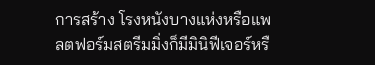การสร้าง โรงหนังบางแห่งหรือแพลตฟอร์มสตรีมมิ่งก็มีมินิฟีเจอร์หรื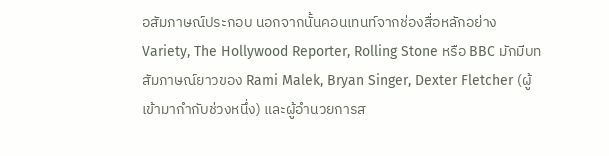อสัมภาษณ์ประกอบ นอกจากนั้นคอนเทนท์จากช่องสื่อหลักอย่าง Variety, The Hollywood Reporter, Rolling Stone หรือ BBC มักมีบทสัมภาษณ์ยาวของ Rami Malek, Bryan Singer, Dexter Fletcher (ผู้เข้ามากำกับช่วงหนึ่ง) และผู้อำนวยการส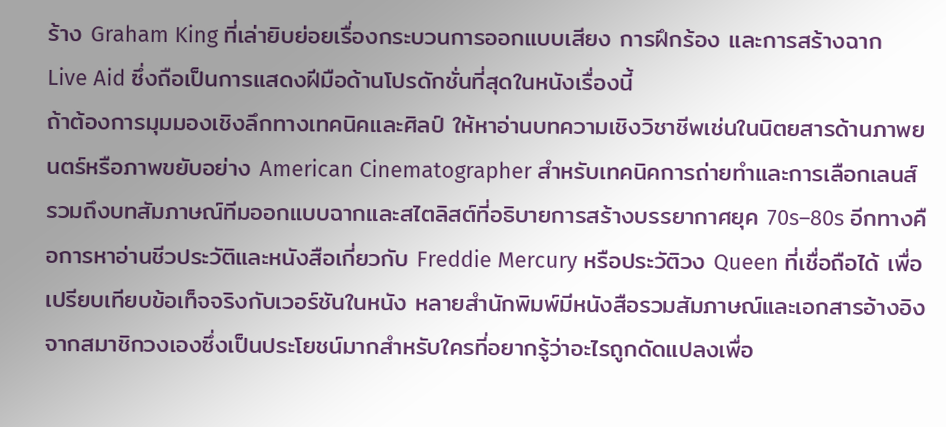ร้าง Graham King ที่เล่ายิบย่อยเรื่องกระบวนการออกแบบเสียง การฝึกร้อง และการสร้างฉาก Live Aid ซึ่งถือเป็นการแสดงฝีมือด้านโปรดักชั่นที่สุดในหนังเรื่องนี้
ถ้าต้องการมุมมองเชิงลึกทางเทคนิคและศิลป์ ให้หาอ่านบทความเชิงวิชาชีพเช่นในนิตยสารด้านภาพยนตร์หรือภาพขยับอย่าง American Cinematographer สำหรับเทคนิคการถ่ายทำและการเลือกเลนส์ รวมถึงบทสัมภาษณ์ทีมออกแบบฉากและสไตลิสต์ที่อธิบายการสร้างบรรยากาศยุค 70s–80s อีกทางคือการหาอ่านชีวประวัติและหนังสือเกี่ยวกับ Freddie Mercury หรือประวัติวง Queen ที่เชื่อถือได้ เพื่อเปรียบเทียบข้อเท็จจริงกับเวอร์ชันในหนัง หลายสำนักพิมพ์มีหนังสือรวมสัมภาษณ์และเอกสารอ้างอิงจากสมาชิกวงเองซึ่งเป็นประโยชน์มากสำหรับใครที่อยากรู้ว่าอะไรถูกดัดแปลงเพื่อ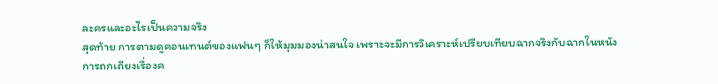ละครและอะไรเป็นความจริง
สุดท้าย การตามดูคอนเทนต์ของแฟนๆ ก็ให้มุมมองน่าสนใจ เพราะจะมีการวิเคราะห์เปรียบเทียบฉากจริงกับฉากในหนัง การถกเถียงเรื่องค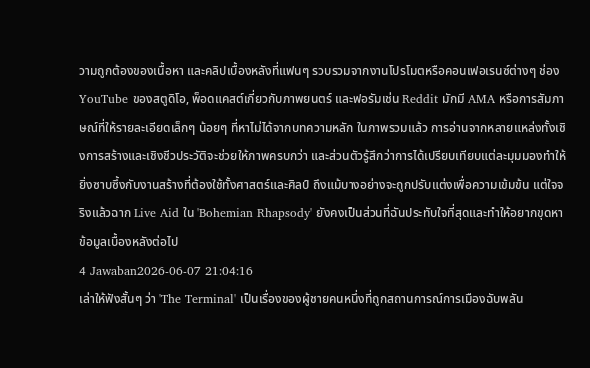วามถูกต้องของเนื้อหา และคลิปเบื้องหลังที่แฟนๆ รวบรวมจากงานโปรโมตหรือคอนเฟอเรนซ์ต่างๆ ช่อง YouTube ของสตูดิโอ, พ็อดแคสต์เกี่ยวกับภาพยนตร์ และฟอรัมเช่น Reddit มักมี AMA หรือการสัมภาษณ์ที่ให้รายละเอียดเล็กๆ น้อยๆ ที่หาไม่ได้จากบทความหลัก ในภาพรวมแล้ว การอ่านจากหลายแหล่งทั้งเชิงการสร้างและเชิงชีวประวัติจะช่วยให้ภาพครบกว่า และส่วนตัวรู้สึกว่าการได้เปรียบเทียบแต่ละมุมมองทำให้ยิ่งซาบซึ้งกับงานสร้างที่ต้องใช้ทั้งศาสตร์และศิลป์ ถึงแม้บางอย่างจะถูกปรับแต่งเพื่อความเข้มข้น แต่ใจจริงแล้วฉาก Live Aid ใน 'Bohemian Rhapsody' ยังคงเป็นส่วนที่ฉันประทับใจที่สุดและทำให้อยากขุดหาข้อมูลเบื้องหลังต่อไป
4 Jawaban2026-06-07 21:04:16
เล่าให้ฟังสั้นๆ ว่า 'The Terminal' เป็นเรื่องของผู้ชายคนหนึ่งที่ถูกสถานการณ์การเมืองฉับพลัน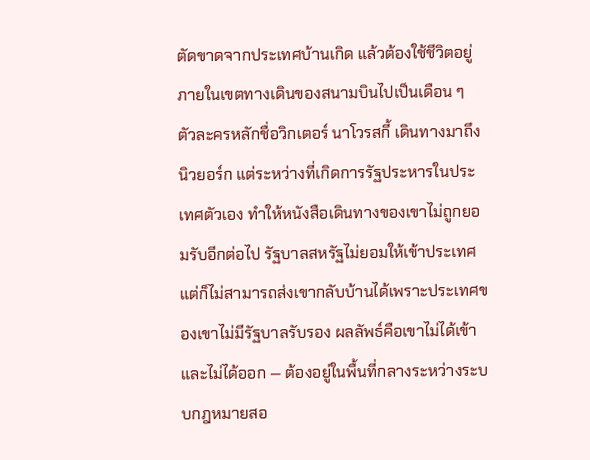ตัดขาดจากประเทศบ้านเกิด แล้วต้องใช้ชีวิตอยู่ภายในเขตทางเดินของสนามบินไปเป็นเดือน ๆ
ตัวละครหลักชื่อวิกเตอร์ นาโวรสกี้ เดินทางมาถึงนิวยอร์ก แต่ระหว่างที่เกิดการรัฐประหารในประเทศตัวเอง ทำให้หนังสือเดินทางของเขาไม่ถูกยอมรับอีกต่อไป รัฐบาลสหรัฐไม่ยอมให้เข้าประเทศ แต่ก็ไม่สามารถส่งเขากลับบ้านได้เพราะประเทศของเขาไม่มีรัฐบาลรับรอง ผลลัพธ์คือเขาไม่ได้เข้าและไม่ได้ออก — ต้องอยู่ในพื้นที่กลางระหว่างระบบกฎหมายสอ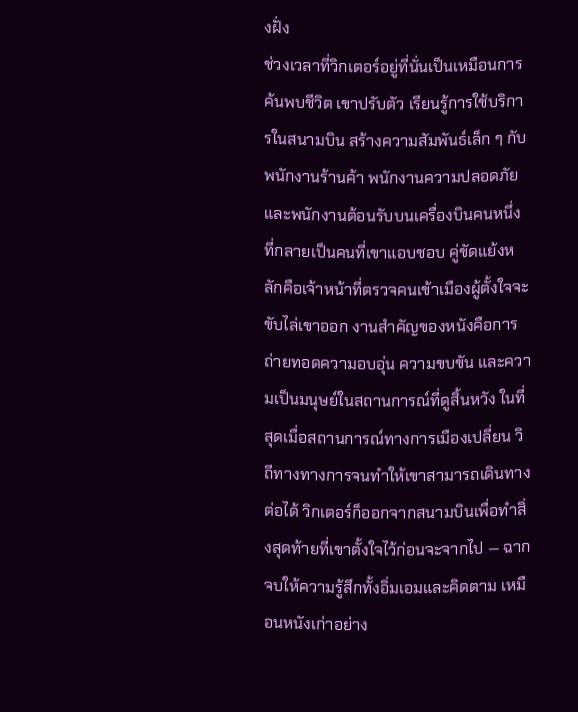งฝั่ง
ช่วงเวลาที่วิกเตอร์อยู่ที่นั่นเป็นเหมือนการค้นพบชีวิต เขาปรับตัว เรียนรู้การใช้บริการในสนามบิน สร้างความสัมพันธ์เล็ก ๆ กับพนักงานร้านค้า พนักงานความปลอดภัย และพนักงานต้อนรับบนเครื่องบินคนหนึ่งที่กลายเป็นคนที่เขาแอบชอบ คู่ขัดแย้งหลักคือเจ้าหน้าที่ตรวจคนเข้าเมืองผู้ตั้งใจจะขับไล่เขาออก งานสำคัญของหนังคือการถ่ายทอดความอบอุ่น ความขบขัน และความเป็นมนุษย์ในสถานการณ์ที่ดูสิ้นหวัง ในที่สุดเมื่อสถานการณ์ทางการเมืองเปลี่ยน วิถีทางทางการจนทำให้เขาสามารถเดินทางต่อได้ วิกเตอร์ก็ออกจากสนามบินเพื่อทำสิ่งสุดท้ายที่เขาตั้งใจไว้ก่อนจะจากไป — ฉากจบให้ความรู้สึกทั้งอิ่มเอมและคิดตาม เหมือนหนังเก่าอย่าง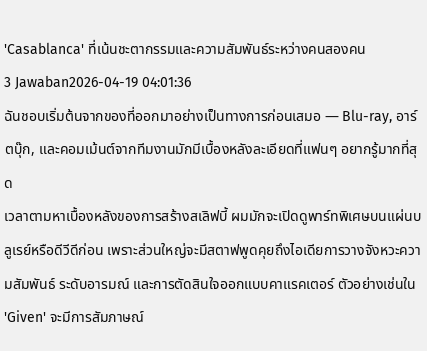'Casablanca' ที่เน้นชะตากรรมและความสัมพันธ์ระหว่างคนสองคน
3 Jawaban2026-04-19 04:01:36
ฉันชอบเริ่มต้นจากของที่ออกมาอย่างเป็นทางการก่อนเสมอ — Blu-ray, อาร์ตบุ๊ก, และคอมเม้นต์จากทีมงานมักมีเบื้องหลังละเอียดที่แฟนๆ อยากรู้มากที่สุด
เวลาตามหาเบื้องหลังของการสร้างสเลิฟบี้ ผมมักจะเปิดดูพาร์ทพิเศษบนแผ่นบลูเรย์หรือดีวีดีก่อน เพราะส่วนใหญ่จะมีสตาฟพูดคุยถึงไอเดียการวางจังหวะความสัมพันธ์ ระดับอารมณ์ และการตัดสินใจออกแบบคาแรคเตอร์ ตัวอย่างเช่นใน 'Given' จะมีการสัมภาษณ์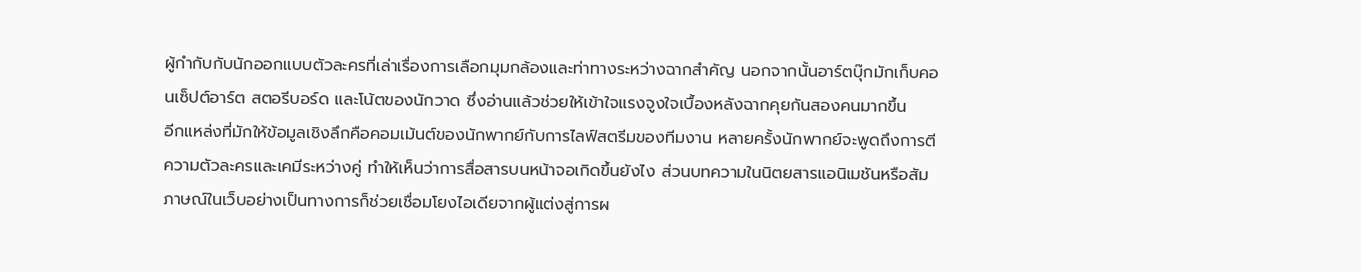ผู้กำกับกับนักออกแบบตัวละครที่เล่าเรื่องการเลือกมุมกล้องและท่าทางระหว่างฉากสำคัญ นอกจากนั้นอาร์ตบุ๊กมักเก็บคอนเซ็ปต์อาร์ต สตอรีบอร์ด และโน้ตของนักวาด ซึ่งอ่านแล้วช่วยให้เข้าใจแรงจูงใจเบื้องหลังฉากคุยกันสองคนมากขึ้น
อีกแหล่งที่มักให้ข้อมูลเชิงลึกคือคอมเม้นต์ของนักพากย์กับการไลฟ์สตรีมของทีมงาน หลายครั้งนักพากย์จะพูดถึงการตีความตัวละครและเคมีระหว่างคู่ ทำให้เห็นว่าการสื่อสารบนหน้าจอเกิดขึ้นยังไง ส่วนบทความในนิตยสารแอนิเมชันหรือสัมภาษณ์ในเว็บอย่างเป็นทางการก็ช่วยเชื่อมโยงไอเดียจากผู้แต่งสู่การผ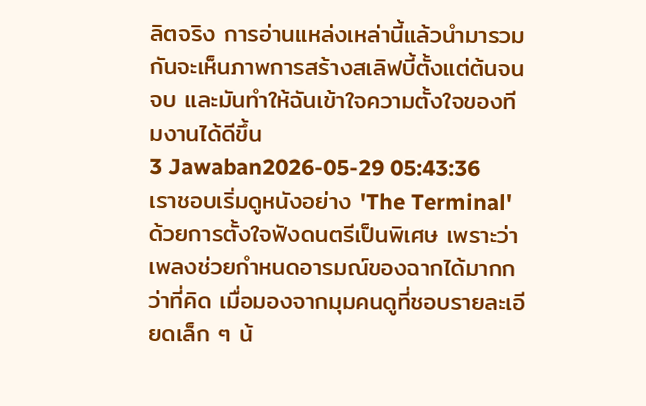ลิตจริง การอ่านแหล่งเหล่านี้แล้วนำมารวมกันจะเห็นภาพการสร้างสเลิฟบี้ตั้งแต่ต้นจนจบ และมันทำให้ฉันเข้าใจความตั้งใจของทีมงานได้ดีขึ้น
3 Jawaban2026-05-29 05:43:36
เราชอบเริ่มดูหนังอย่าง 'The Terminal' ด้วยการตั้งใจฟังดนตรีเป็นพิเศษ เพราะว่าเพลงช่วยกำหนดอารมณ์ของฉากได้มากกว่าที่คิด เมื่อมองจากมุมคนดูที่ชอบรายละเอียดเล็ก ๆ น้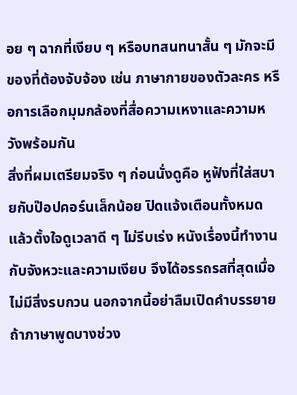อย ๆ ฉากที่เงียบ ๆ หรือบทสนทนาสั้น ๆ มักจะมีของที่ต้องจับจ้อง เช่น ภาษากายของตัวละคร หรือการเลือกมุมกล้องที่สื่อความเหงาและความหวังพร้อมกัน
สิ่งที่ผมเตรียมจริง ๆ ก่อนนั่งดูคือ หูฟังที่ใส่สบายกับป๊อปคอร์นเล็กน้อย ปิดแจ้งเตือนทั้งหมด แล้วตั้งใจดูเวลาดี ๆ ไม่รีบเร่ง หนังเรื่องนี้ทำงานกับจังหวะและความเงียบ จึงได้อรรถรสที่สุดเมื่อไม่มีสิ่งรบกวน นอกจากนี้อย่าลืมเปิดคำบรรยายถ้าภาษาพูดบางช่วง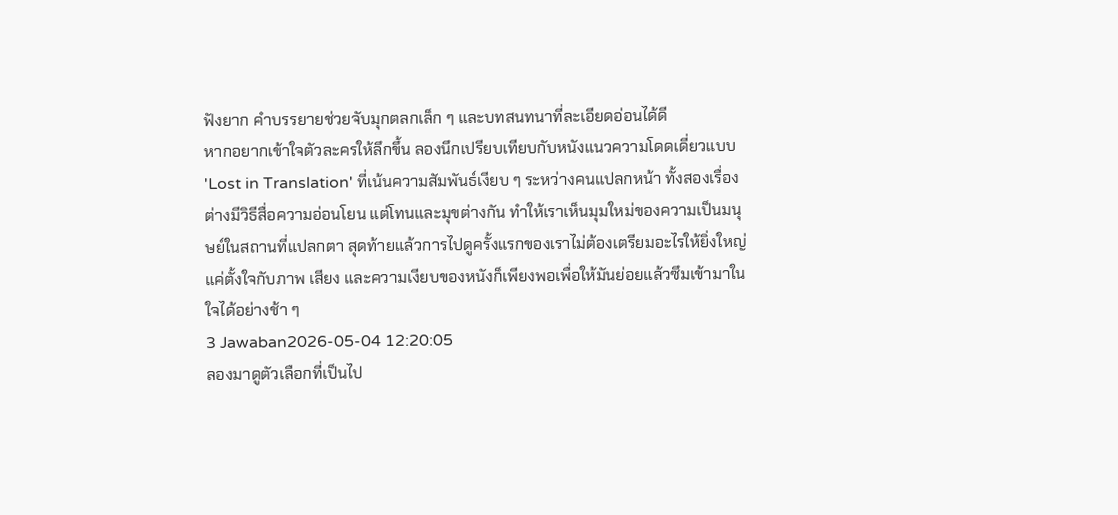ฟังยาก คำบรรยายช่วยจับมุกตลกเล็ก ๆ และบทสนทนาที่ละเอียดอ่อนได้ดี
หากอยากเข้าใจตัวละครให้ลึกขึ้น ลองนึกเปรียบเทียบกับหนังแนวความโดดเดี่ยวแบบ 'Lost in Translation' ที่เน้นความสัมพันธ์เงียบ ๆ ระหว่างคนแปลกหน้า ทั้งสองเรื่องต่างมีวิธีสื่อความอ่อนโยน แต่โทนและมุขต่างกัน ทำให้เราเห็นมุมใหม่ของความเป็นมนุษย์ในสถานที่แปลกตา สุดท้ายแล้วการไปดูครั้งแรกของเราไม่ต้องเตรียมอะไรให้ยิ่งใหญ่ แค่ตั้งใจกับภาพ เสียง และความเงียบของหนังก็เพียงพอเพื่อให้มันย่อยแล้วซึมเข้ามาในใจได้อย่างช้า ๆ
3 Jawaban2026-05-04 12:20:05
ลองมาดูตัวเลือกที่เป็นไป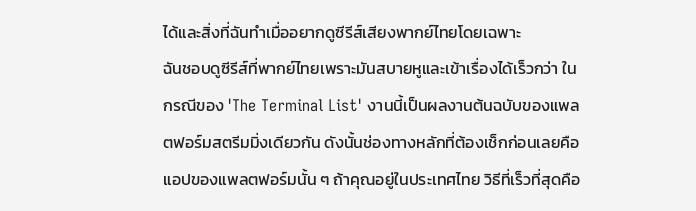ได้และสิ่งที่ฉันทำเมื่ออยากดูซีรีส์เสียงพากย์ไทยโดยเฉพาะ
ฉันชอบดูซีรีส์ที่พากย์ไทยเพราะมันสบายหูและเข้าเรื่องได้เร็วกว่า ในกรณีของ 'The Terminal List' งานนี้เป็นผลงานต้นฉบับของแพลตฟอร์มสตรีมมิ่งเดียวกัน ดังนั้นช่องทางหลักที่ต้องเช็กก่อนเลยคือแอปของแพลตฟอร์มนั้น ๆ ถ้าคุณอยู่ในประเทศไทย วิธีที่เร็วที่สุดคือ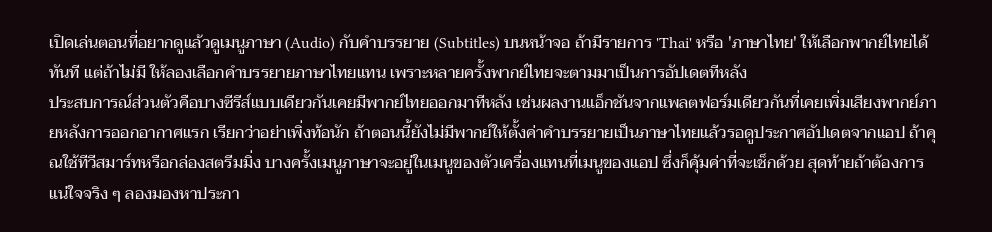เปิดเล่นตอนที่อยากดูแล้วดูเมนูภาษา (Audio) กับคำบรรยาย (Subtitles) บนหน้าจอ ถ้ามีรายการ 'Thai' หรือ 'ภาษาไทย' ให้เลือกพากย์ไทยได้ทันที แต่ถ้าไม่มี ให้ลองเลือกคำบรรยายภาษาไทยแทน เพราะหลายครั้งพากย์ไทยจะตามมาเป็นการอัปเดตทีหลัง
ประสบการณ์ส่วนตัวคือบางซีรีส์แบบเดียวกันเคยมีพากย์ไทยออกมาทีหลัง เช่นผลงานแอ็กชันจากแพลตฟอร์มเดียวกันที่เคยเพิ่มเสียงพากย์ภายหลังการออกอากาศแรก เรียกว่าอย่าเพิ่งท้อนัก ถ้าตอนนี้ยังไม่มีพากย์ให้ตั้งค่าคำบรรยายเป็นภาษาไทยแล้วรอดูประกาศอัปเดตจากแอป ถ้าคุณใช้ทีวีสมาร์ทหรือกล่องสตรีมมิ่ง บางครั้งเมนูภาษาจะอยู่ในเมนูของตัวเครื่องแทนที่เมนูของแอป ซึ่งก็คุ้มค่าที่จะเช็กด้วย สุดท้ายถ้าต้องการแน่ใจจริง ๆ ลองมองหาประกา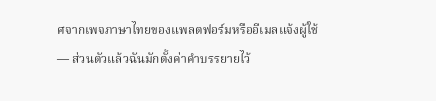ศจากเพจภาษาไทยของแพลตฟอร์มหรืออีเมลแจ้งผู้ใช้ — ส่วนตัวแล้วฉันมักตั้งค่าคำบรรยายไว้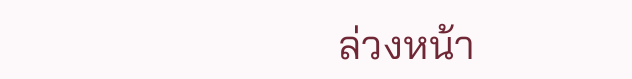ล่วงหน้า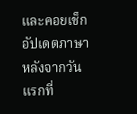และคอยเช็กอัปเดตภาษาหลังจากวันแรกที่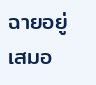ฉายอยู่เสมอ